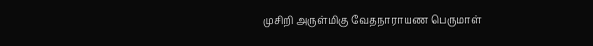முசிறி அருள்மிகு வேதநாராயண பெருமாள்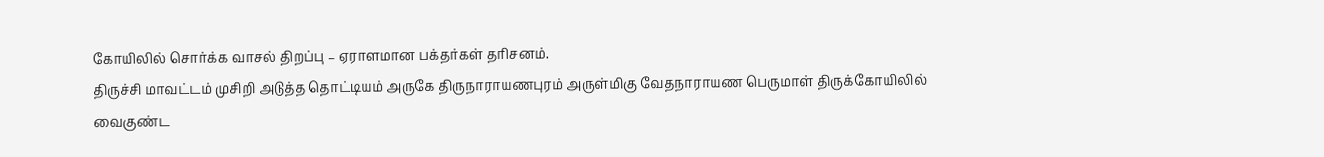கோயிலில் சொர்க்க வாசல் திறப்பு – ஏராளமான பக்தர்கள் தரிசனம்.
திருச்சி மாவட்டம் முசிறி அடுத்த தொட்டியம் அருகே திருநாராயணபுரம் அருள்மிகு வேதநாராயண பெருமாள் திருக்கோயிலில் வைகுண்ட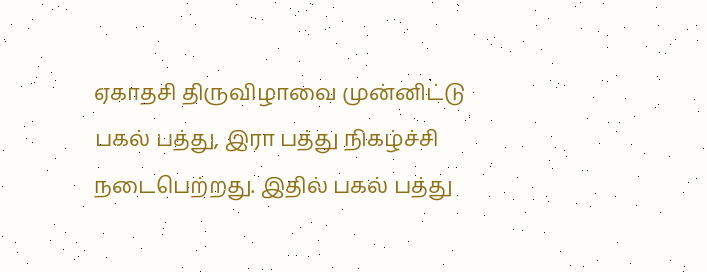ஏகாதசி திருவிழாவை முன்னிட்டு பகல் பத்து, இரா பத்து நிகழ்ச்சி நடைபெற்றது. இதில் பகல் பத்து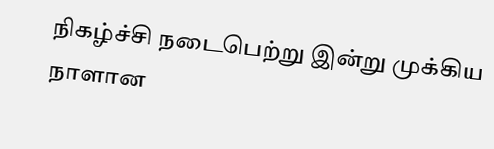நிகழ்ச்சி நடைபெற்று இன்று முக்கிய நாளான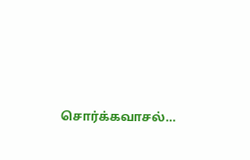சொர்க்கவாசல்…